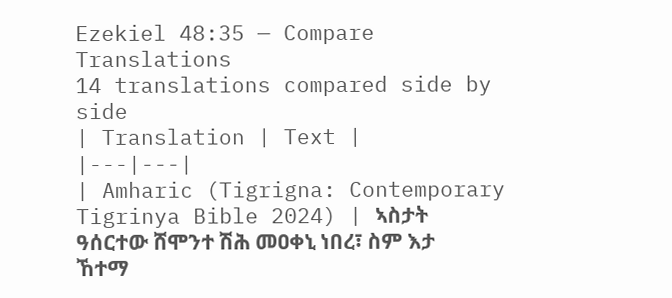Ezekiel 48:35 — Compare Translations
14 translations compared side by side
| Translation | Text |
|---|---|
| Amharic (Tigrigna: Contemporary Tigrinya Bible 2024) | ኣስታት ዓሰርተው ሸሞንተ ሽሕ መዐቀኒ ነበረ፣ ስም እታ ኸተማ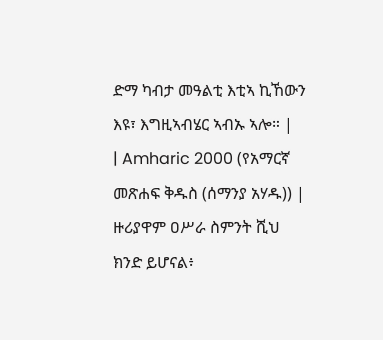ድማ ካብታ መዓልቲ እቲኣ ኪኸውን እዩ፣ እግዚኣብሄር ኣብኡ ኣሎ። |
| Amharic 2000 (የአማርኛ መጽሐፍ ቅዱስ (ሰማንያ አሃዱ)) | ዙሪያዋም ዐሥራ ስምንት ሺህ ክንድ ይሆናል፥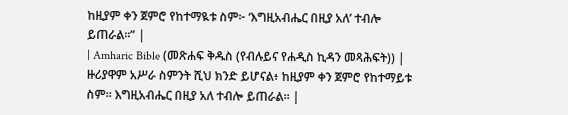ከዚያም ቀን ጀምሮ የከተማዪቱ ስም፦ ‘እግዚአብሔር በዚያ አለ’ ተብሎ ይጠራል።” |
| Amharic Bible (መጽሐፍ ቅዱስ (የብሉይና የሐዲስ ኪዳን መጻሕፍት)) | ዙሪያዋም አሥራ ስምንት ሺህ ክንድ ይሆናል፥ ከዚያም ቀን ጀምሮ የከተማይቱ ስም። እግዚአብሔር በዚያ አለ ተብሎ ይጠራል። |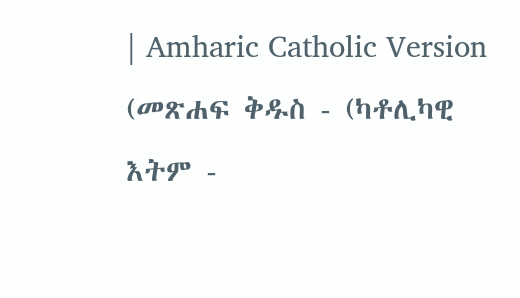| Amharic Catholic Version (መጽሐፍ ቅዱስ - (ካቶሊካዊ እትም -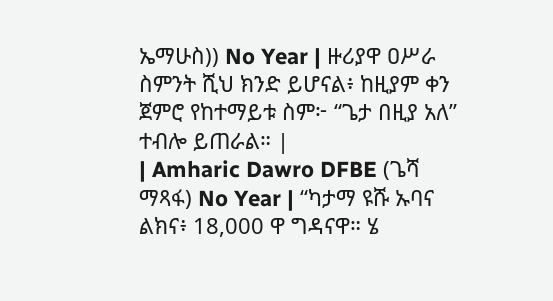ኤማሁስ)) No Year | ዙሪያዋ ዐሥራ ስምንት ሺህ ክንድ ይሆናል፥ ከዚያም ቀን ጀምሮ የከተማይቱ ስም፦ “ጌታ በዚያ አለ” ተብሎ ይጠራል። |
| Amharic Dawro DFBE (ጌሻ ማጻፋ) No Year | “ካታማ ዩሹ ኡባና ልክና፥ 18,000 ዋ ግዳናዋ። ሄ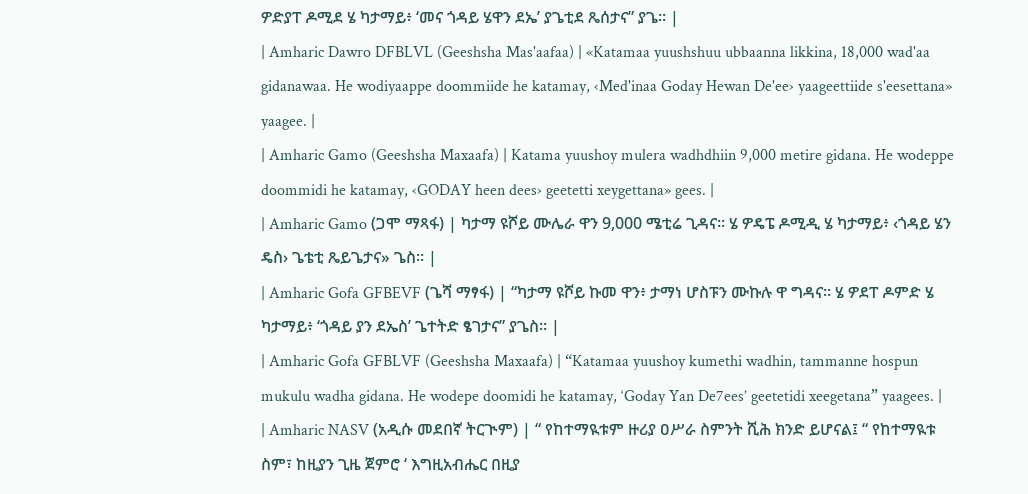ዎድያፐ ዶሚደ ሄ ካታማይ፥ ‘መና ጎዳይ ሄዋን ደኤ’ ያጌቲደ ጼሰታና” ያጌ። |
| Amharic Dawro DFBLVL (Geeshsha Mas'aafaa) | «Katamaa yuushshuu ubbaanna likkina, 18,000 wad'aa gidanawaa. He wodiyaappe doommiide he katamay, ‹Med'inaa Goday Hewan De'ee› yaageettiide s'eesettana» yaagee. |
| Amharic Gamo (Geeshsha Maxaafa) | Katama yuushoy mulera wadhdhiin 9,000 metire gidana. He wodeppe doommidi he katamay, ‹GODAY heen dees› geetetti xeygettana» gees. |
| Amharic Gamo (ጋሞ ማጻፋ) | ካታማ ዩሾይ ሙሌራ ዋን 9,000 ሜቲሬ ጊዳና። ሄ ዎዴፔ ዶሚዲ ሄ ካታማይ፥ ‹ጎዳይ ሄን ዴስ› ጌቴቲ ጼይጌታና» ጌስ። |
| Amharic Gofa GFBEVF (ጌሻ ማፃፋ) | “ካታማ ዩሾይ ኩመ ዋን፥ ታማነ ሆስፑን ሙኩሉ ዋ ግዳና። ሄ ዎደፐ ዶምድ ሄ ካታማይ፥ ‘ጎዳይ ያን ደኤስ’ ጌተትድ ፄገታና” ያጌስ። |
| Amharic Gofa GFBLVF (Geeshsha Maxaafa) | “Katamaa yuushoy kumethi wadhin, tammanne hospun mukulu wadha gidana. He wodepe doomidi he katamay, ‘Goday Yan De7ees’ geetetidi xeegetana” yaagees. |
| Amharic NASV (አዲሱ መደበኛ ትርጒም) | “ የከተማዪቱም ዙሪያ ዐሥራ ስምንት ሺሕ ክንድ ይሆናል፤ “ የከተማዪቱ ስም፣ ከዚያን ጊዜ ጀምሮ ‘ እግዚአብሔር በዚያ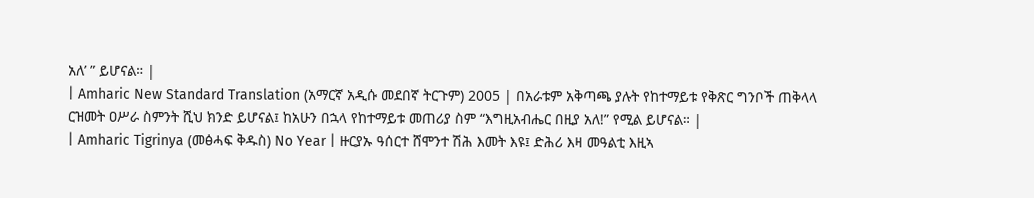አለ’ ” ይሆናል። |
| Amharic New Standard Translation (አማርኛ አዲሱ መደበኛ ትርጉም) 2005 | በአራቱም አቅጣጫ ያሉት የከተማይቱ የቅጽር ግንቦች ጠቅላላ ርዝመት ዐሥራ ስምንት ሺህ ክንድ ይሆናል፤ ከአሁን በኋላ የከተማይቱ መጠሪያ ስም “እግዚአብሔር በዚያ አለ!” የሚል ይሆናል። |
| Amharic Tigrinya (መፅሓፍ ቅዱስ) No Year | ዙርያኡ ዓሰርተ ሸሞንተ ሽሕ እመት እዩ፤ ድሕሪ እዛ መዓልቲ እዚኣ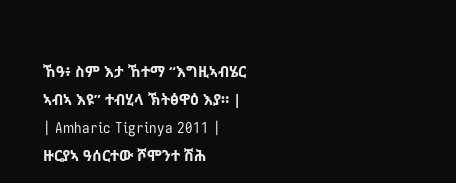ኸዓ፥ ስም እታ ኸተማ “እግዚኣብሄር ኣብኣ እዩ” ተብሂላ ኽትፅዋዕ እያ። |
| Amharic Tigrinya 2011 | ዙርያኣ ዓሰርተው ሾሞንተ ሽሕ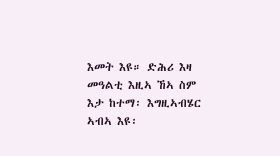እመት እዩ። ድሕሪ እዛ መዓልቲ እዚኣ ኸኣ ስም እታ ከተማ፡ እግዚኣብሄር ኣብኣ እዩ፡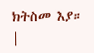ክትስመ እያ። |